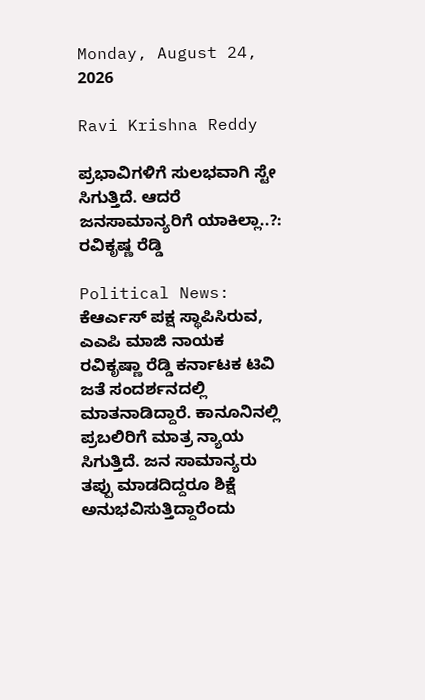Monday, August 24, 2026

Ravi Krishna Reddy

ಪ್ರಭಾವಿಗಳಿಗೆ ಸುಲಭವಾಗಿ ಸ್ಟೇ ಸಿಗುತ್ತಿದೆ. ಆದರೆ ಜನಸಾಮಾನ್ಯರಿಗೆ ಯಾಕಿಲ್ಲಾ..?: ರವಿಕೃಷ್ಣ ರೆಡ್ಡಿ

Political News: ಕೆಆರ್ಎಸ್ ಪಕ್ಷ ಸ್ಥಾಪಿಸಿರುವ, ಎಎಪಿ ಮಾಜಿ ನಾಯಕ ರವಿಕೃಷ್ಣಾ ರೆಡ್ಡಿ ಕರ್ನಾಟಕ ಟಿವಿ ಜತೆ ಸಂದರ್ಶನದಲ್ಲಿ ಮಾತನಾಡಿದ್ದಾರೆ. ಕಾನೂನಿನಲ್ಲಿ ಪ್ರಬಲಿರಿಗೆ ಮಾತ್ರ ನ್ಯಾಯ ಸಿಗುತ್ತಿದೆ. ಜನ ಸಾಮಾನ್ಯರು ತಪ್ಪು ಮಾಡದಿದ್ದರೂ ಶಿಕ್ಷೆ ಅನುಭವಿಸುತ್ತಿದ್ದಾರೆಂದು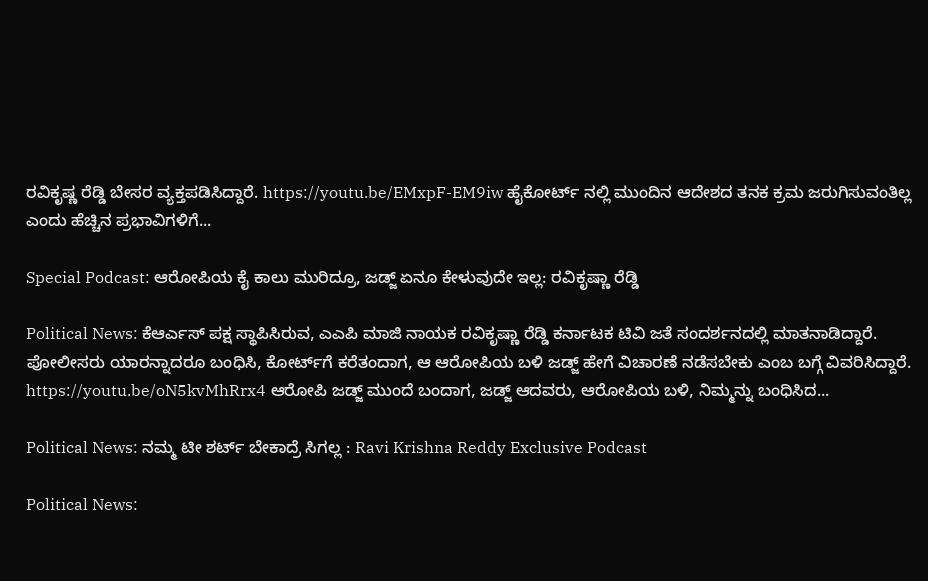ರವಿಕೃಷ್ಣ ರೆಡ್ಡಿ ಬೇಸರ ವ್ಯಕ್ತಪಡಿಸಿದ್ದಾರೆ. https://youtu.be/EMxpF-EM9iw ಹೈಕೋರ್ಟ್ ನಲ್ಲಿ ಮುಂದಿನ ಆದೇಶದ ತನಕ ಕ್ರಮ ಜರುಗಿಸುವಂತಿಲ್ಲ ಎಂದು ಹೆಚ್ಚಿನ ಪ್ರಭಾವಿಗಳಿಗೆ...

Special Podcast: ಆರೋಪಿಯ ಕೈ ಕಾಲು ಮುರಿದ್ರೂ, ಜಡ್ಜ್ ಏನೂ ಕೇಳುವುದೇ ಇಲ್ಲ: ರವಿಕೃಷ್ಣಾ ರೆಡ್ಡಿ

Political News: ಕೆಆರ್ಎಸ್ ಪಕ್ಷ ಸ್ಥಾಪಿಸಿರುವ, ಎಎಪಿ ಮಾಜಿ ನಾಯಕ ರವಿಕೃಷ್ಣಾ ರೆಡ್ಡಿ ಕರ್ನಾಟಕ ಟಿವಿ ಜತೆ ಸಂದರ್ಶನದಲ್ಲಿ ಮಾತನಾಡಿದ್ದಾರೆ. ಪೋಲೀಸರು ಯಾರನ್ನಾದರೂ ಬಂಧಿಸಿ, ಕೋರ್ಟ್‌ಗೆ ಕರೆತಂದಾಗ, ಆ ಆರೋಪಿಯ ಬಳಿ ಜಡ್ಜ್ ಹೇಗೆ ವಿಚಾರಣೆ ನಡೆಸಬೇಕು ಎಂಬ ಬಗ್ಗೆ ವಿವರಿಸಿದ್ದಾರೆ. https://youtu.be/oN5kvMhRrx4 ಆರೋಪಿ ಜಡ್ಜ್ ಮುಂದೆ ಬಂದಾಗ, ಜಡ್ಜ್ ಆದವರು, ಆರೋಪಿಯ ಬಳಿ, ನಿಮ್ಮನ್ನು ಬಂಧಿಸಿದ...

Political News: ನಮ್ಮ ಟೀ ಶರ್ಟ್‌ ಬೇಕಾದ್ರೆ ಸಿಗಲ್ಲ : Ravi Krishna Reddy Exclusive Podcast

Political News: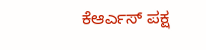ಕೆಆರ್ಎಸ್ ಪಕ್ಷ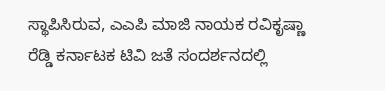ಸ್ಥಾಪಿಸಿರುವ, ಎಎಪಿ ಮಾಜಿ ನಾಯಕ ರವಿಕೃಷ್ಣಾ ರೆಡ್ಡಿ ಕರ್ನಾಟಕ ಟಿವಿ ಜತೆ ಸಂದರ್ಶನದಲ್ಲಿ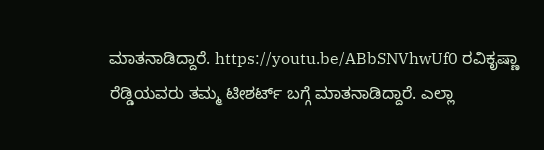ಮಾತನಾಡಿದ್ದಾರೆ. https://youtu.be/ABbSNVhwUf0 ರವಿಕೃಷ್ಣಾ ರೆಡ್ಡಿಯವರು ತಮ್ಮ ಟೀಶರ್ಟ್ ಬಗ್ಗೆ ಮಾತನಾಡಿದ್ದಾರೆ. ಎಲ್ಲಾ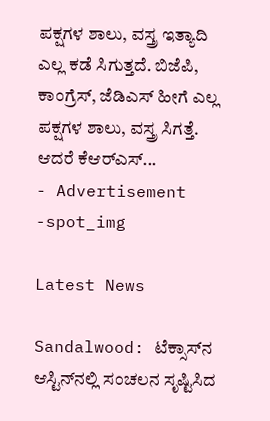ಪಕ್ಷಗಳ ಶಾಲು, ವಸ್ತ್ರ ಇತ್ಯಾದಿ ಎಲ್ಲ ಕಡೆ ಸಿಗುತ್ತದೆ. ಬಿಜೆಪಿ, ಕಾಂಗ್ರೆಸ್, ಜೆಡಿಎಸ್ ಹೀಗೆ ಎಲ್ಲ ಪಕ್ಷಗಳ ಶಾಲು, ವಸ್ತ್ರ ಸಿಗತ್ತೆ. ಆದರೆ ಕೆಆರ್‌ಎಸ್...
- Advertisement -spot_img

Latest News

Sandalwood: ಟೆಕ್ಸಾಸ್‌ನ ಆಸ್ಟಿನ್‌ನಲ್ಲಿ ಸಂಚಲನ ಸೃಷ್ಟಿಸಿದ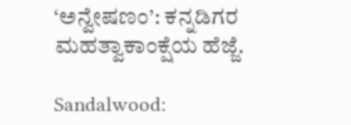‘ಅನ್ವೇಷಣಂ’: ಕನ್ನಡಿಗರ ಮಹತ್ವಾಕಾಂಕ್ಷೆಯ ಹೆಜ್ಜೆ.

Sandalwood: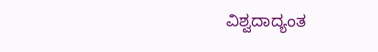ವಿಶ್ವದಾದ್ಯಂತ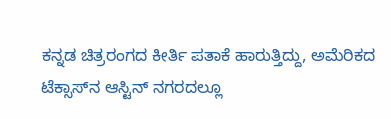ಕನ್ನಡ ಚಿತ್ರರಂಗದ ಕೀರ್ತಿ ಪತಾಕೆ ಹಾರುತ್ತಿದ್ದು, ಅಮೆರಿಕದ ಟೆಕ್ಸಾಸ್‌ನ ಆಸ್ಟಿನ್ ನಗರದಲ್ಲೂ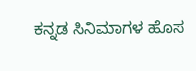ಕನ್ನಡ ಸಿನಿಮಾಗಳ ಹೊಸ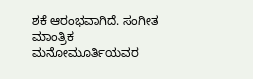ಶಕೆ ಆರಂಭವಾಗಿದೆ. ಸಂಗೀತ ಮಾಂತ್ರಿಕ ಮನೋಮೂರ್ತಿಯವರ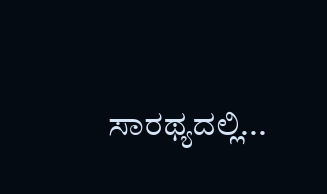ಸಾರಥ್ಯದಲ್ಲಿ...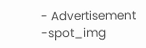- Advertisement -spot_img